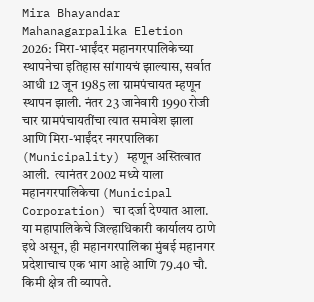Mira Bhayandar Mahanagarpalika Eletion 2026: मिरा-भाईंदर महानगरपालिकेच्या स्थापनेचा इतिहास सांगायचं झाल्यास, सर्वात आधी 12 जून 1985 ला ग्रामपंचायत म्हणून स्थापन झाली. नंतर 23 जानेवारी 1990 रोजी चार ग्रामपंचायतींचा त्यात समावेश झाला आणि मिरा-भाईंदर नगरपालिका (Municipality) म्हणून अस्तित्वात आली.  त्यानंतर 2002 मध्ये याला महानगरपालिकेचा (Municipal Corporation) चा दर्जा देण्यात आला. या महापालिकेचे जिल्हाधिकारी कार्यालय ठाणे इथे असून, ही महानगरपालिका मुंबई महानगर प्रदेशाचाच एक भाग आहे आणि 79.40 चौ. किमी क्षेत्र ती व्यापते.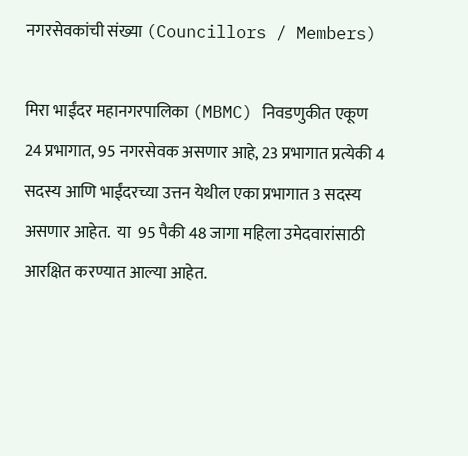नगरसेवकांची संख्या (Councillors / Members)

मिरा भाईंदर महानगरपालिका (MBMC) निवडणुकीत एकूण 24 प्रभागात, 95 नगरसेवक असणार आहे, 23 प्रभागात प्रत्येकी 4 सदस्य आणि भाईंदरच्या उत्तन येथील एका प्रभागात 3 सदस्य असणार आहेत.  या  95 पैकी 48 जागा महिला उमेदवारांसाठी आरक्षित करण्यात आल्या आहेत.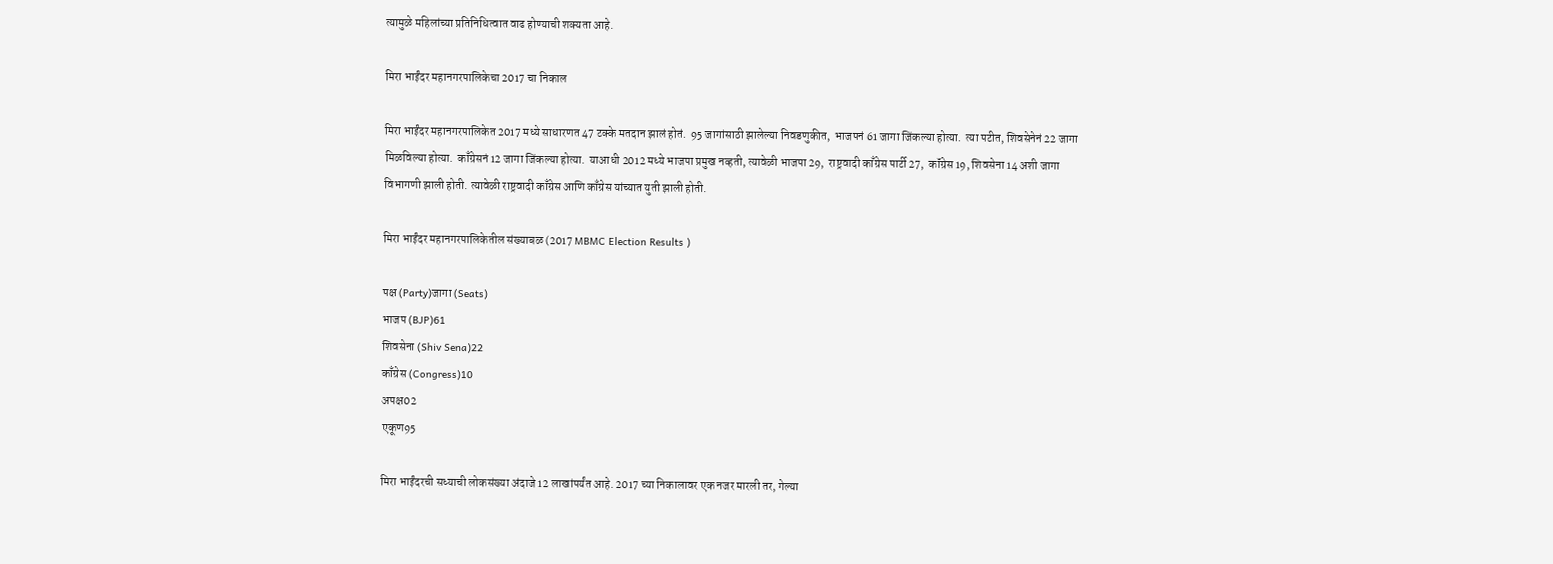त्यामुळे महिलांच्या प्रतिनिधित्वात वाढ होण्याची शक्यता आहे.

मिरा भाईंदर महानगरपालिकेचा 2017 चा निकाल

मिरा भाईंदर महानगरपालिकेत 2017 मध्ये साधारणत 47 टक्के मतदान झालं होतं.  95 जागांसाठी झालेल्या निवडणुकीत,  भाजपनं 61 जागा जिंकल्या होत्या.  त्या पटीत, शिवसेनेनं 22 जागा मिळविल्या होत्या.  काँग्रेसनं 12 जागा जिंकल्या होत्या.  याआधी 2012 मध्ये भाजपा प्रमुख नव्हती, त्यावेळी भाजपा 29,  राष्ट्रवादी काँग्रेस पार्टी 27,  कॉंग्रेस 19, शिवसेना 14 अशी जागा विभागणी झाली होती. त्यावेळी राष्ट्रवादी काँग्रेस आणि काँग्रेस यांच्यात युती झाली होती.

मिरा भाईंदर महानगरपालिकेतील संख्याबळ (2017 MBMC Election Results )

पक्ष (Party)जागा (Seats)
भाजप (BJP)61
शिवसेना (Shiv Sena)22
काँग्रेस (Congress)10
अपक्ष02
एकूण95

मिरा भाईंदरची सध्याची लोकसंख्या अंदाजे 12 लाखांपर्यंत आहे. 2017 च्या निकालावर एक नजर मारली तर, गेल्या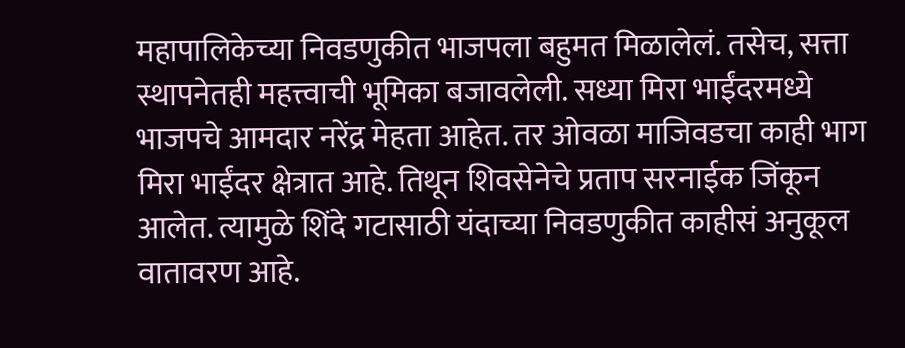महापालिकेच्या निवडणुकीत भाजपला बहुमत मिळालेलं. तसेच, सत्ता स्थापनेतही महत्त्वाची भूमिका बजावलेली. सध्या मिरा भाईंदरमध्ये भाजपचे आमदार नरेंद्र मेहता आहेत. तर ओवळा माजिवडचा काही भाग मिरा भाईंदर क्षेत्रात आहे. तिथून शिवसेनेचे प्रताप सरनाईक जिंकून आलेत. त्यामुळे शिंदे गटासाठी यंदाच्या निवडणुकीत काहीसं अनुकूल वातावरण आहे.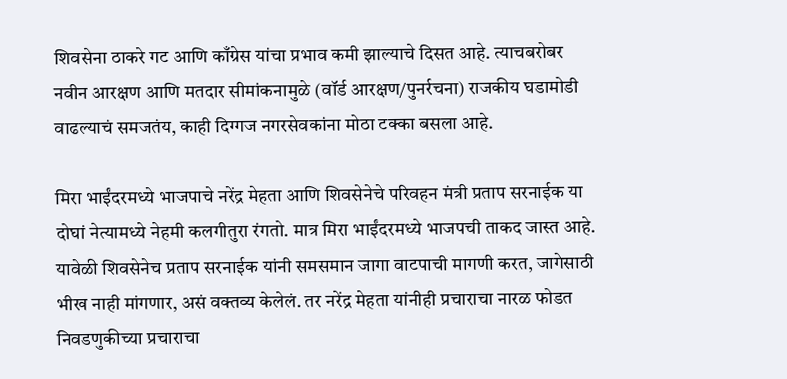शिवसेना ठाकरे गट आणि काँग्रेस यांचा प्रभाव कमी झाल्याचे दिसत आहे. त्याचबरोबर नवीन आरक्षण आणि मतदार सीमांकनामुळे (वॉर्ड आरक्षण/पुनर्रचना) राजकीय घडामोडी वाढल्याचं समजतंय, काही दिग्गज नगरसेवकांना मोठा टक्का बसला आहे.

मिरा भाईंदरमध्ये भाजपाचे नरेंद्र मेहता आणि शिवसेनेचे परिवहन मंत्री प्रताप सरनाईक या दोघां नेत्यामध्ये नेहमी कलगीतुरा रंगतो. मात्र मिरा भाईंदरमध्ये भाजपची ताकद जास्त आहे.  यावेळी शिवसेनेच प्रताप सरनाईक यांनी समसमान जागा वाटपाची मागणी करत, जागेसाठी भीख नाही मांगणार, असं वक्तव्य केलेलं. तर नरेंद्र मेहता यांनीही प्रचाराचा नारळ फोडत निवडणुकीच्या प्रचाराचा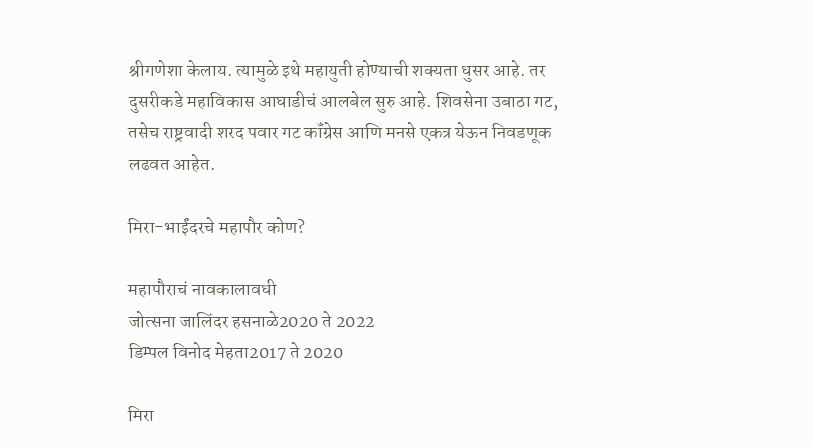श्रीगणेशा केलाय. त्यामुळे इथे महायुती होण्याची शक्यता धुसर आहे. तर दुसरीकडे महाविकास आघाडीचं आलबेल सुरु आहे. शिवसेना उबाठा गट, तसेच राष्ट्रवादी शरद पवार गट कॉंग्रेस आणि मनसे एकत्र येऊन निवडणूक लढवत आहेत.

मिरा-भाईंदरचे महापौर कोण?

महापौराचं नावकालावधी
जोत्सना जालिंदर हसनाळे2020 ते 2022
डिम्पल विनोद मेहता2017 ते 2020

मिरा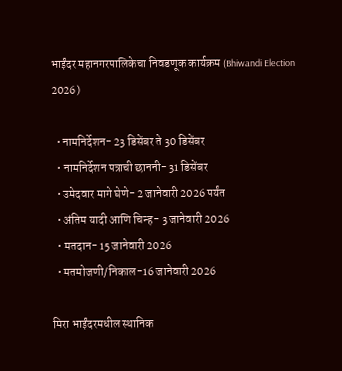भाईंदर महानगरपालिकेचा निवडणूक कार्यक्रम (Bhiwandi Election 2026)

  • नामनिर्देशन- 23 डिसेंबर ते 30 डिसेंबर
  • नामनिर्देशन पत्राची छाननी- 31 डिसेंबर
  • उमेदवार मागे घेणे- 2 जानेवारी 2026 पर्यंत
  • अंतिम यादी आणि चिन्ह- 3 जानेवारी 2026
  • मतदान- 15 जानेवारी 2026
  • मतमोजणी/निकाल-16 जानेवारी 2026

मिरा भाईंदरमधील स्थानिक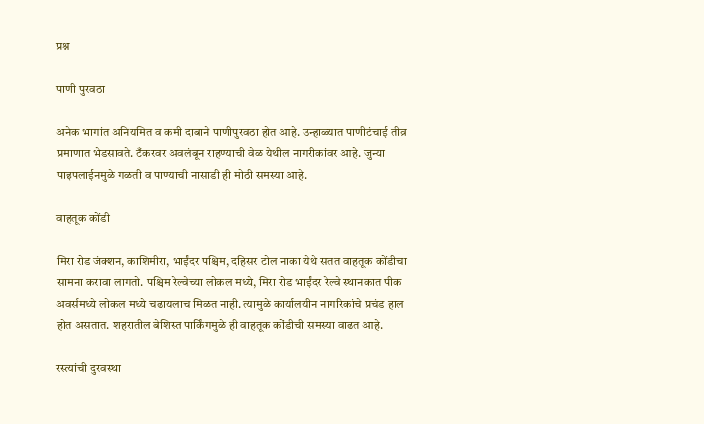प्रश्न

पाणी पुरवठा

अनेक भागांत अनियमित व कमी दाबाने पाणीपुरवठा होत आहे. उन्हाळ्यात पाणीटंचाई तीव्र प्रमाणात भेडसावते. टँकरवर अवलंबून राहण्याची वेळ येथील नागरीकांवर आहे. जुन्या पाइपलाईनमुळे गळती व पाण्याची नासाडी ही मोठी समस्या आहे.

वाहतूक कोंडी

मिरा रोड जंक्शन, काशिमीरा, भाईंदर पश्चिम, दहिसर टोल नाका येथे सतत वाहतूक कोंडीचा सामना करावा लागतो. पश्चिम रेल्वेच्या लोकल मध्ये, मिरा रोड भाईंदर रेल्वे स्थानकात पीक अवर्समध्ये लोकल मध्ये चढायलाच मिळत नाही. त्यामुळे कार्यालयीन नागरिकांचे प्रचंड हाल होत असतात. शहरातील बेशिस्त पार्किंगमुळे ही वाहतूक कोंडीची समस्या वाढत आहे.

रस्त्यांची दुरवस्था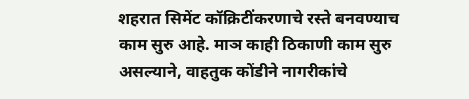शहरात सिमेंट कॉक्रिटींकरणाचे रस्ते बनवण्याच काम सुरु आहे. माञ काही ठिकाणी काम सुरु असल्याने, वाहतुक कोंडीने नागरीकांचे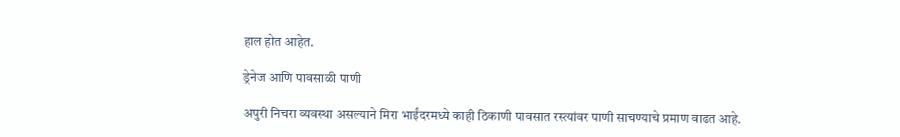हाल होत आहेत.

ड्रेनेज आणि पावसाळी पाणी

अपुरी निचरा व्यवस्था असल्याने मिरा भाईंदरमध्ये काही ठिकाणी पावसात रस्त्यांवर पाणी साचण्याचे प्रमाण वाढत आहे.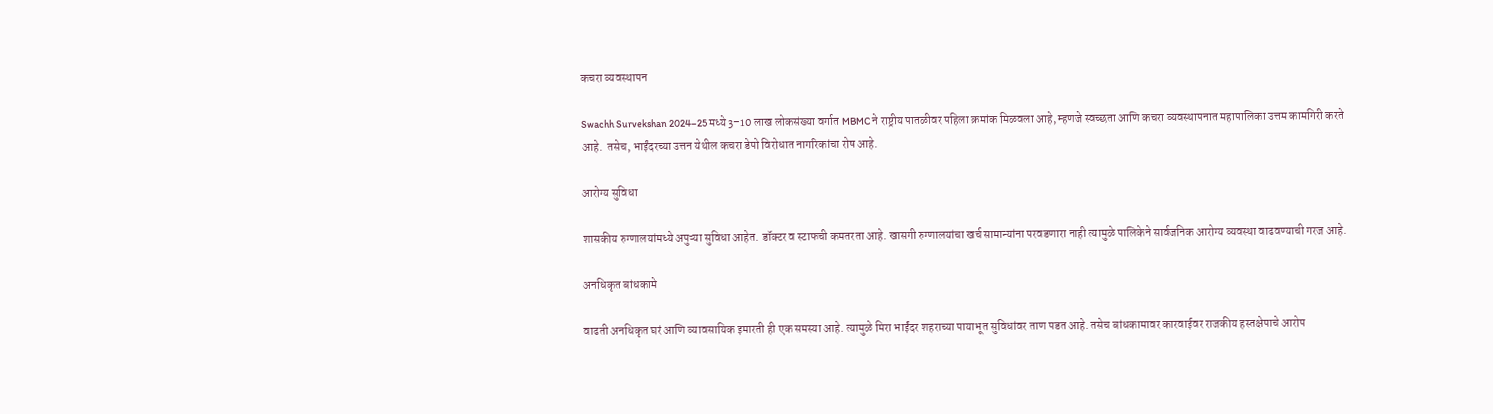कचरा व्यवस्थापन

Swachh Survekshan 2024–25 मध्ये 3–10 लाख लोकसंख्या वर्गात MBMC ने राष्ट्रीय पातळीवर पहिला क्रमांक मिळवला आहे, म्हणजे स्वच्छता आणि कचरा व्यवस्थापनात महापालिका उत्तम कामगिरी करते आहे.  तसेच, भाईंदरच्या उत्तन येथील कचरा डेपो विरोधात नागरिकांचा रोष आहे.

आरोग्य सुविधा

शासकीय रुग्णालयांमध्ये अपुऱ्या सुविधा आहेत. डॉक्टर व स्टाफची कमतरता आहे. खासगी रुग्णालयांचा खर्च सामान्यांना परवडणारा नाही त्यामुळे पालिकेने सार्वजनिक आरोग्य व्यवस्था वाढवण्याची गरज आहे.

अनधिकृत बांधकामे

वाढती अनधिकृत घरं आणि व्यावसायिक इमारती ही एक समस्या आहे. त्यामुळे मिरा भाईंदर शहराच्या पायाभूत सुविधांवर ताण पडत आहे. तसेच बांधकामावर कारवाईवर राजकीय हस्तक्षेपाचे आरोप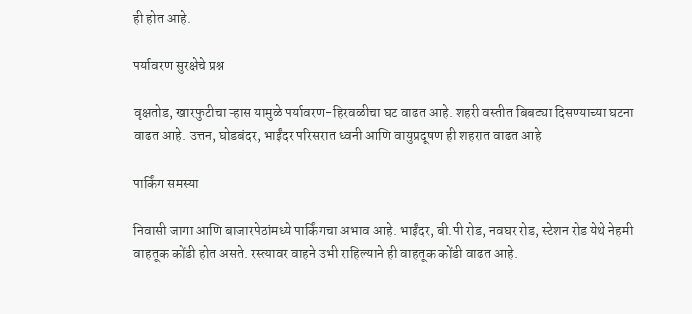ही होत आहे.

पर्यावरण सुरक्षेचे प्रश्न

वृक्षतोड, खारफुटीचा ऱ्हास यामुळे पर्यावरण-हिरवळीचा घट वाढत आहे. शहरी वस्तीत बिबट्या दिसण्याच्या घटना वाढत आहे. उत्तन, घोडबंदर, भाईंदर परिसरात ध्वनी आणि वायुप्रदूषण ही शहरात वाढत आहे

पार्किंग समस्या

निवासी जागा आणि बाजारपेठांमध्ये पार्किंगचा अभाव आहे. भाईंदर, बी.पी रोड, नवघर रोड, स्टेशन रोड येथे नेहमी वाहतूक कोंडी होत असते. रस्त्यावर वाहने उभी राहिल्याने ही वाहतूक कोंडी वाढत आहे.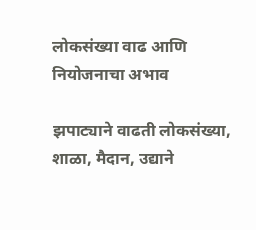लोकसंख्या वाढ आणि नियोजनाचा अभाव

झपाट्याने वाढती लोकसंख्या, शाळा, मैदान, उद्याने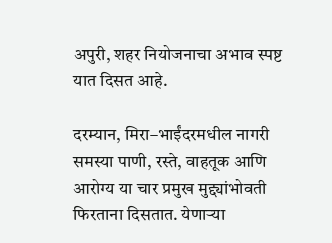अपुरी, शहर नियोजनाचा अभाव स्पष्ट यात दिसत आहे.

दरम्यान, मिरा–भाईंदरमधील नागरी समस्या पाणी, रस्ते, वाहतूक आणि आरोग्य या चार प्रमुख मुद्द्यांभोवती फिरताना दिसतात. येणाऱ्या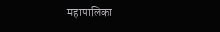महापालिका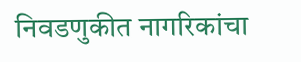निवडणुकीत नागरिकांचा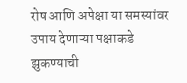रोष आणि अपेक्षा या समस्यांवर उपाय देणाऱ्या पक्षाकडे झुकण्याची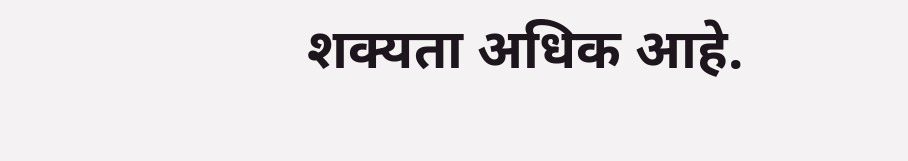शक्यता अधिक आहे.